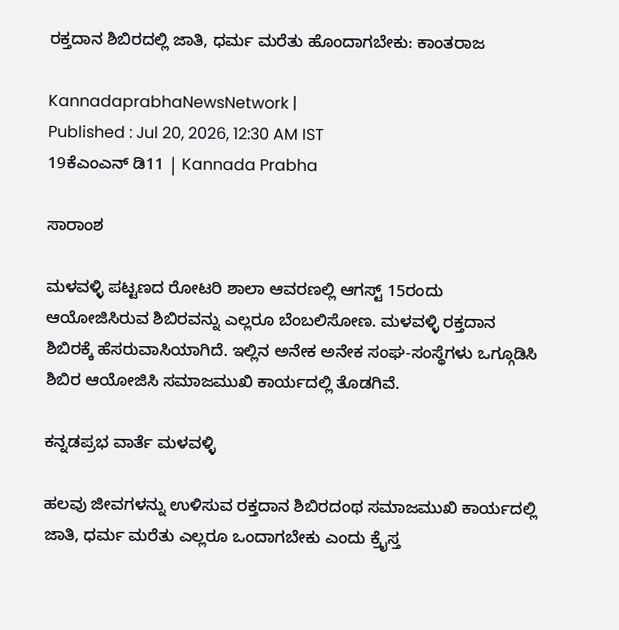ರಕ್ತದಾನ ಶಿಬಿರದಲ್ಲಿ ಜಾತಿ, ಧರ್ಮ ಮರೆತು ಹೊಂದಾಗಬೇಕು: ಕಾಂತರಾಜ

KannadaprabhaNewsNetwork |
Published : Jul 20, 2026, 12:30 AM IST
19ಕೆಎಂಎನ್ ಡಿ11 | Kannada Prabha

ಸಾರಾಂಶ

ಮಳವಳ್ಳಿ ಪಟ್ಟಣದ ರೋಟರಿ ಶಾಲಾ ಆವರಣಲ್ಲಿ ಆಗಸ್ಟ್ 15ರಂದು ಆಯೋಜಿಸಿರುವ ಶಿಬಿರವನ್ನು ಎಲ್ಲರೂ ಬೆಂಬಲಿಸೋಣ. ಮಳವಳ್ಳಿ ರಕ್ತದಾನ ಶಿಬಿರಕ್ಕೆ ಹೆಸರುವಾಸಿಯಾಗಿದೆ. ಇಲ್ಲಿನ ಅನೇಕ ಅನೇಕ ಸಂಘ-ಸಂಸ್ಥೆಗಳು ಒಗ್ಗೂಡಿಸಿ ಶಿಬಿರ ಆಯೋಜಿಸಿ ಸಮಾಜಮುಖಿ ಕಾರ್ಯದಲ್ಲಿ ತೊಡಗಿವೆ.

ಕನ್ನಡಪ್ರಭ ವಾರ್ತೆ ಮಳವಳ್ಳಿ

ಹಲವು ಜೀವಗಳನ್ನು ಉಳಿಸುವ ರಕ್ತದಾನ ಶಿಬಿರದಂಥ ಸಮಾಜಮುಖಿ ಕಾರ್ಯದಲ್ಲಿ ಜಾತಿ, ಧರ್ಮ ಮರೆತು ಎಲ್ಲರೂ ಒಂದಾಗಬೇಕು ಎಂದು ಕ್ರೈಸ್ತ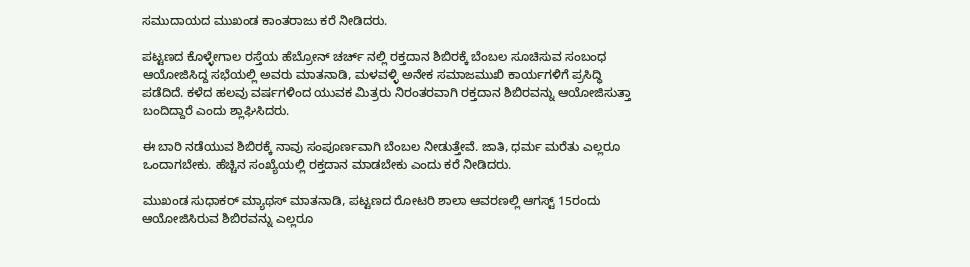ಸಮುದಾಯದ ಮುಖಂಡ ಕಾಂತರಾಜು ಕರೆ ನೀಡಿದರು.

ಪಟ್ಟಣದ ಕೊಳ್ಳೇಗಾಲ ರಸ್ತೆಯ ಹೆಬ್ರೋನ್ ಚರ್ಚ್ ನಲ್ಲಿ ರಕ್ತದಾನ ಶಿಬಿರಕ್ಕೆ ಬೆಂಬಲ ಸೂಚಿಸುವ ಸಂಬಂಧ ಆಯೋಜಿಸಿದ್ದ ಸಭೆಯಲ್ಲಿ ಅವರು ಮಾತನಾಡಿ, ಮಳವಳ್ಳಿ ಅನೇಕ ಸಮಾಜಮುಖಿ ಕಾರ್ಯಗಳಿಗೆ ಪ್ರಸಿದ್ಧಿ ಪಡೆದಿದೆ. ಕಳೆದ ಹಲವು ವರ್ಷಗಳಿಂದ ಯುವಕ ಮಿತ್ರರು ನಿರಂತರವಾಗಿ ರಕ್ತದಾನ ಶಿಬಿರವನ್ನು ಆಯೋಜಿಸುತ್ತಾ ಬಂದಿದ್ದಾರೆ ಎಂದು ಶ್ಲಾಘಿಸಿದರು.

ಈ ಬಾರಿ ನಡೆಯುವ ಶಿಬಿರಕ್ಕೆ ನಾವು ಸಂಪೂರ್ಣವಾಗಿ ಬೆಂಬಲ ನೀಡುತ್ತೇವೆ. ಜಾತಿ, ಧರ್ಮ ಮರೆತು ಎಲ್ಲರೂ ಒಂದಾಗಬೇಕು. ಹೆಚ್ಚಿನ ಸಂಖ್ಯೆಯಲ್ಲಿ ರಕ್ತದಾನ ಮಾಡಬೇಕು ಎಂದು ಕರೆ ನೀಡಿದರು.

ಮುಖಂಡ ಸುಧಾಕರ್ ಮ್ಯಾಥಸ್ ಮಾತನಾಡಿ, ಪಟ್ಟಣದ ರೋಟರಿ ಶಾಲಾ ಆವರಣಲ್ಲಿ ಆಗಸ್ಟ್ 15ರಂದು ಆಯೋಜಿಸಿರುವ ಶಿಬಿರವನ್ನು ಎಲ್ಲರೂ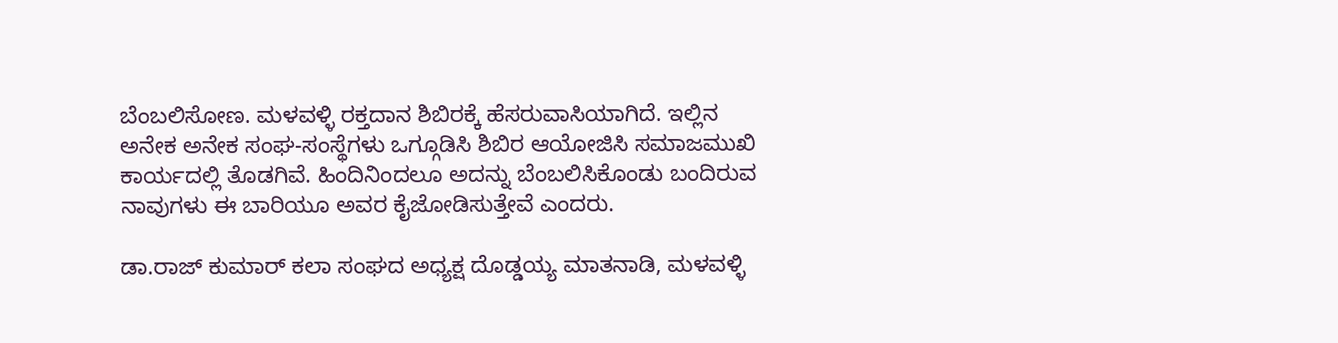ಬೆಂಬಲಿಸೋಣ. ಮಳವಳ್ಳಿ ರಕ್ತದಾನ ಶಿಬಿರಕ್ಕೆ ಹೆಸರುವಾಸಿಯಾಗಿದೆ. ಇಲ್ಲಿನ ಅನೇಕ ಅನೇಕ ಸಂಘ-ಸಂಸ್ಥೆಗಳು ಒಗ್ಗೂಡಿಸಿ ಶಿಬಿರ ಆಯೋಜಿಸಿ ಸಮಾಜಮುಖಿ ಕಾರ್ಯದಲ್ಲಿ ತೊಡಗಿವೆ. ಹಿಂದಿನಿಂದಲೂ ಅದನ್ನು ಬೆಂಬಲಿಸಿಕೊಂಡು ಬಂದಿರುವ ನಾವುಗಳು ಈ ಬಾರಿಯೂ ಅವರ ಕೈಜೋಡಿಸುತ್ತೇವೆ ಎಂದರು.

ಡಾ.ರಾಜ್ ಕುಮಾರ್ ಕಲಾ ಸಂಘದ ಅಧ್ಯಕ್ಷ ದೊಡ್ಡಯ್ಯ ಮಾತನಾಡಿ, ಮಳವಳ್ಳಿ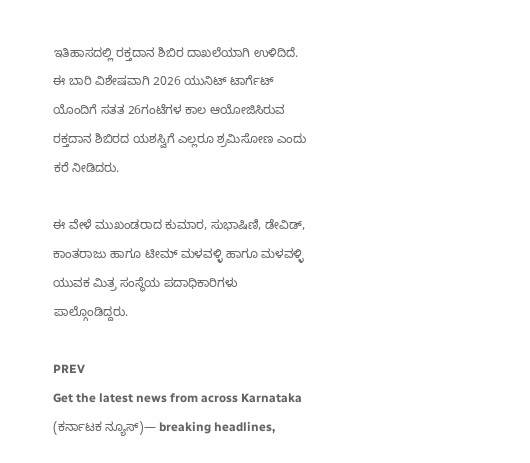ಇತಿಹಾಸದಲ್ಲಿ ರಕ್ತದಾನ ಶಿಬಿರ ದಾಖಲೆಯಾಗಿ ಉಳಿದಿದೆ. ಈ ಬಾರಿ ವಿಶೇಷವಾಗಿ 2026 ಯುನಿಟ್ ಟಾರ್ಗೆಟ್ ಯೊಂದಿಗೆ ಸತತ 26ಗಂಟೆಗಳ ಕಾಲ ಆಯೋಜಿಸಿರುವ ರಕ್ತದಾನ ಶಿಬಿರದ ಯಶಸ್ವಿಗೆ ಎಲ್ಲರೂ ಶ್ರಮಿಸೋಣ ಎಂದು ಕರೆ ನೀಡಿದರು.

ಈ ವೇಳೆ ಮುಖಂಡರಾದ ಕುಮಾರ, ಸುಭಾಷಿಣಿ, ಡೇವಿಡ್, ಕಾಂತರಾಜು ಹಾಗೂ ಟೀಮ್ ಮಳವಳ್ಳಿ ಹಾಗೂ ಮಳವಳ್ಳಿ ಯುವಕ ಮಿತ್ರ ಸಂಸ್ಥೆಯ ಪದಾಧಿಕಾರಿಗಳು ಪಾಲ್ಗೊಂಡಿದ್ದರು.

PREV
Get the latest news from across Karnataka (ಕರ್ನಾಟಕ ನ್ಯೂಸ್)— breaking headlines,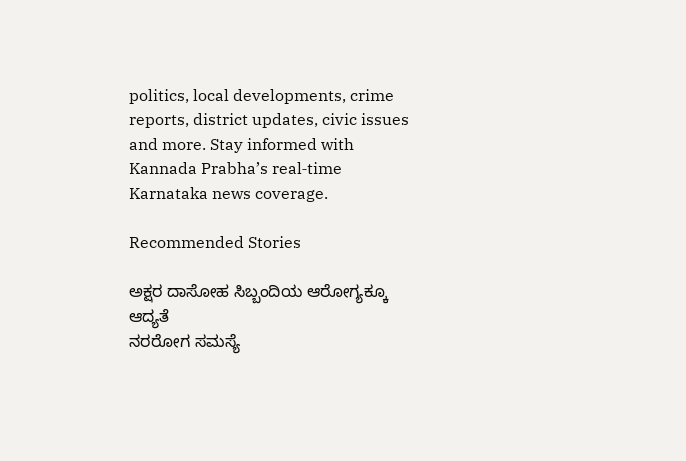politics, local developments, crime reports, district updates, civic issues and more. Stay informed with Kannada Prabha’s real‑time Karnataka news coverage.

Recommended Stories

ಅಕ್ಷರ ದಾಸೋಹ ಸಿಬ್ಬಂದಿಯ ಆರೋಗ್ಯಕ್ಕೂ ಆದ್ಯತೆ
ನರರೋಗ ಸಮಸ್ಯೆ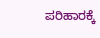ಪರಿಹಾರಕ್ಕೆ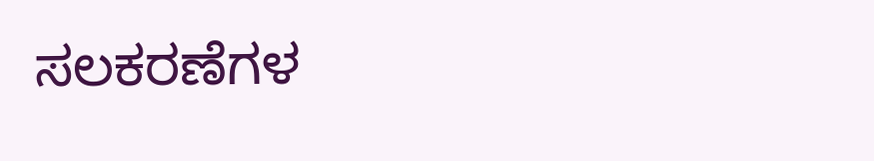ಸಲಕರಣೆಗಳ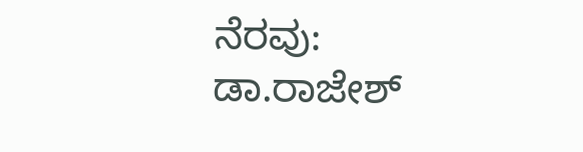ನೆರವು: ಡಾ.ರಾಜೇಶ್